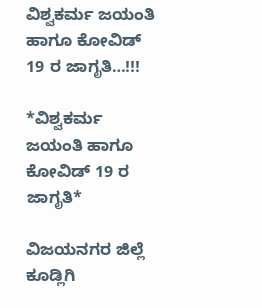ವಿಶ್ವಕರ್ಮ ಜಯಂತಿ ಹಾಗೂ ಕೋವಿಡ್ 19 ರ ಜಾಗೃತಿ…!!!

*ವಿಶ್ವಕರ್ಮ ಜಯಂತಿ ಹಾಗೂ ಕೋವಿಡ್ 19 ರ ಜಾಗೃತಿ*

ವಿಜಯನಗರ ಜಿಲ್ಲೆ ಕೂಡ್ಲಿಗಿ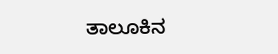ತಾಲೂಕಿನ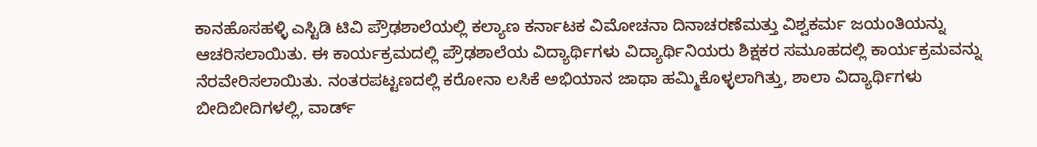ಕಾನಹೊಸಹಳ್ಳಿ ಎಸ್ಟಿಡಿ ಟಿವಿ ಪ್ರೌಢಶಾಲೆಯಲ್ಲಿ ಕಲ್ಯಾಣ ಕರ್ನಾಟಕ ವಿಮೋಚನಾ ದಿನಾಚರಣೆಮತ್ತು ವಿಶ್ವಕರ್ಮ ಜಯಂತಿಯನ್ನು ಆಚರಿಸಲಾಯಿತು. ಈ ಕಾರ್ಯಕ್ರಮದಲ್ಲಿ ಪ್ರೌಢಶಾಲೆಯ ವಿದ್ಯಾರ್ಥಿಗಳು ವಿದ್ಯಾರ್ಥಿನಿಯರು ಶಿಕ್ಷಕರ ಸಮೂಹದಲ್ಲಿ ಕಾರ್ಯಕ್ರಮವನ್ನು ನೆರವೇರಿಸಲಾಯಿತು. ನಂತರಪಟ್ಟಣದಲ್ಲಿ ಕರೋನಾ ಲಸಿಕೆ ಅಭಿಯಾನ ಜಾಥಾ ಹಮ್ಮಿಕೊಳ್ಳಲಾಗಿತ್ತು, ಶಾಲಾ ವಿದ್ಯಾರ್ಥಿಗಳು ಬೀದಿಬೀದಿಗಳಲ್ಲಿ, ವಾರ್ಡ್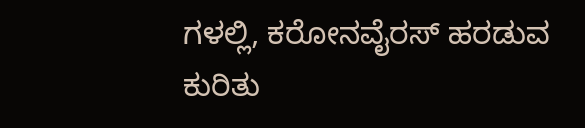ಗಳಲ್ಲಿ, ಕರೋನವೈರಸ್ ಹರಡುವ ಕುರಿತು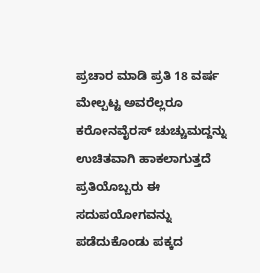ಪ್ರಚಾರ ಮಾಡಿ ಪ್ರತಿ 18 ವರ್ಷ ಮೇಲ್ಪಟ್ಟ ಅವರೆಲ್ಲರೂ ಕರೋನವೈರಸ್ ಚುಚ್ಚುಮದ್ದನ್ನು ಉಚಿತವಾಗಿ ಹಾಕಲಾಗುತ್ತದೆ ಪ್ರತಿಯೊಬ್ಬರು ಈ ಸದುಪಯೋಗವನ್ನು ಪಡೆದುಕೊಂಡು ಪಕ್ಕದ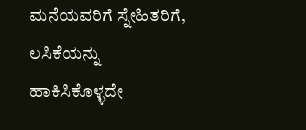ಮನೆಯವರಿಗೆ ಸ್ನೇಹಿತರಿಗೆ, ಲಸಿಕೆಯನ್ನು ಹಾಕಿಸಿಕೊಳ್ಳದೇ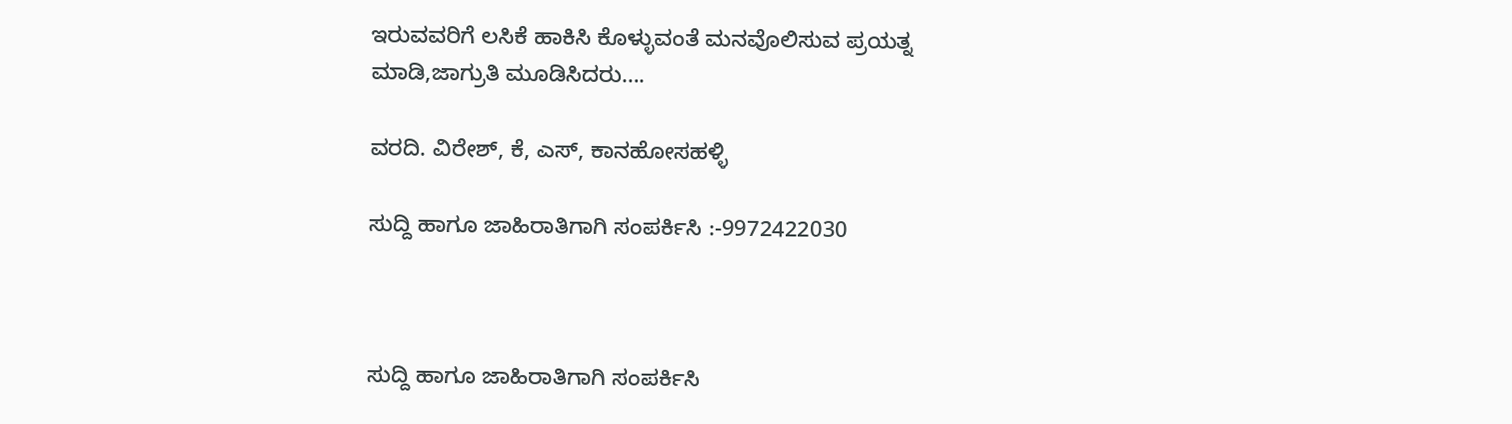ಇರುವವರಿಗೆ ಲಸಿಕೆ ಹಾಕಿಸಿ ಕೊಳ್ಳುವಂತೆ ಮನವೊಲಿಸುವ ಪ್ರಯತ್ನ ಮಾಡಿ,ಜಾಗ್ರುತಿ ಮೂಡಿಸಿದರು….

ವರದಿ. ವಿರೇಶ್, ಕೆ, ಎಸ್, ಕಾನಹೋಸಹಳ್ಳಿ

ಸುದ್ದಿ ಹಾಗೂ ಜಾಹಿರಾತಿಗಾಗಿ ಸಂಪರ್ಕಿಸಿ :-9972422030



ಸುದ್ದಿ ಹಾಗೂ ಜಾಹಿರಾತಿಗಾಗಿ ಸಂಪರ್ಕಿಸಿ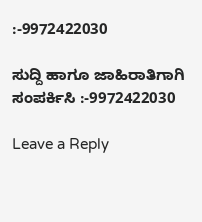:-9972422030

ಸುದ್ದಿ ಹಾಗೂ ಜಾಹಿರಾತಿಗಾಗಿ ಸಂಪರ್ಕಿಸಿ :-9972422030

Leave a Reply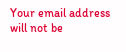Your email address will not be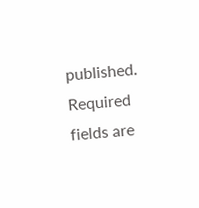published. Required fields are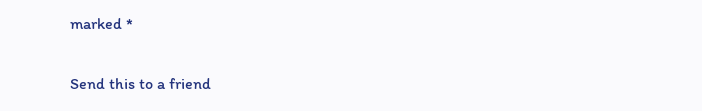marked *

Send this to a friend